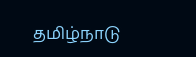தமிழ்நாடு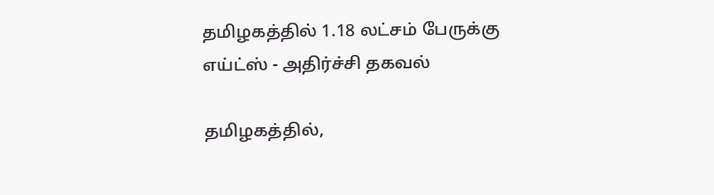தமிழகத்தில் 1.18 லட்சம் பேருக்கு எய்ட்ஸ் - அதிர்ச்சி தகவல்

தமிழகத்தில்,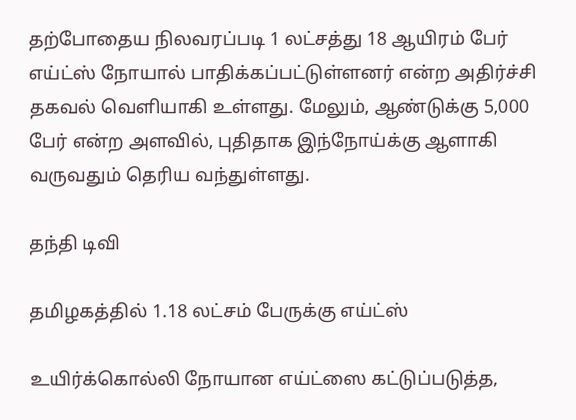தற்போதைய நிலவரப்படி 1 லட்சத்து 18 ஆயிரம் பேர் எய்ட்ஸ் நோயால் பாதிக்கப்பட்டுள்ளனர் என்ற அதிர்ச்சி தகவல் வெளியாகி உள்ளது. மேலும், ஆண்டுக்கு 5,000 பேர் என்ற அளவில், புதிதாக இந்நோய்க்கு ஆளாகி வருவதும் தெரிய வந்துள்ளது.

தந்தி டிவி

தமிழகத்தில் 1.18 லட்சம் பேருக்கு எய்ட்ஸ்

உயிர்க்கொல்லி நோயான எய்ட்ஸை கட்டுப்படுத்த,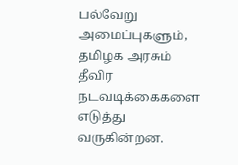பல்வேறு அமைப்புகளும், தமிழக அரசும் தீவிர நடவடிக்கைகளை எடுத்து வருகின்றன.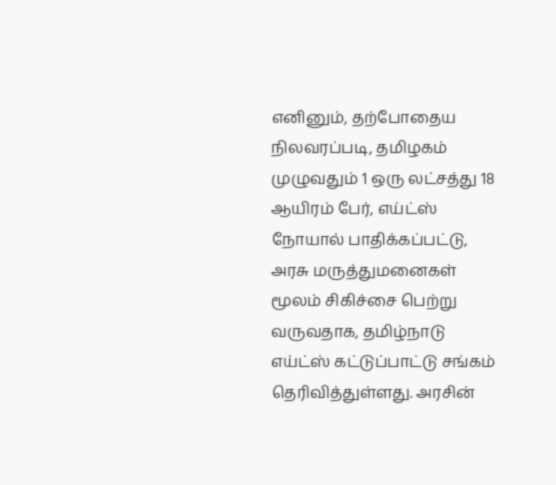எனினும், தற்போதைய நிலவரப்படி, தமிழகம் முழுவதும் 1 ஒரு லட்சத்து 18 ஆயிரம் பேர், எய்ட்ஸ் நோயால் பாதிக்கப்பட்டு, அரசு மருத்துமனைகள் மூலம் சிகிச்சை பெற்று வருவதாக, தமிழ்நாடு எய்ட்ஸ் கட்டுப்பாட்டு சங்கம் தெரிவித்துள்ளது. அரசின்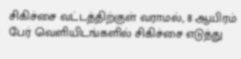சிகிச்சை வட்டத்திற்குள் வராமல், 8 ஆயிரம் பேர் வெளியிடங்களில் சிகிச்சை எடுத்து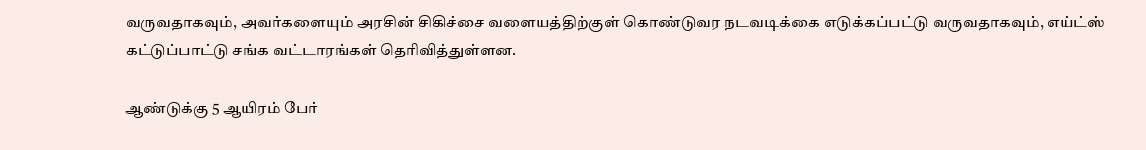வருவதாகவும், அவர்களையும் அரசின் சிகிச்சை வளையத்திற்குள் கொண்டுவர நடவடிக்கை எடுக்கப்பட்டு வருவதாகவும், எய்ட்ஸ் கட்டுப்பாட்டு சங்க வட்டாரங்கள் தெரிவித்துள்ளன.

ஆண்டுக்கு 5 ஆயிரம் பேர்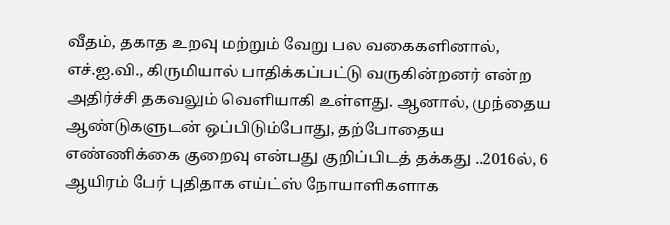வீதம், தகாத உறவு மற்றும் வேறு பல வகைகளினால், எச்.ஐ.வி., கிருமியால் பாதிக்கப்பட்டு வருகின்றனர் என்ற அதிர்ச்சி தகவலும் வெளியாகி உள்ளது. ஆனால், முந்தைய ஆண்டுகளுடன் ஒப்பிடும்போது, தற்போதைய எண்ணிக்கை குறைவு என்பது குறிப்பிடத் தக்கது ..2016ல், 6 ஆயிரம் பேர் புதிதாக எய்ட்ஸ் நோயாளிகளாக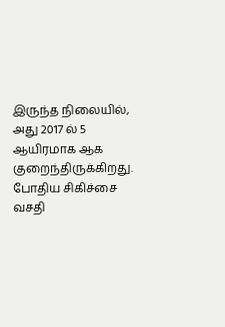இருந்த நிலையில், அது 2017 ல் 5 ஆயிரமாக ஆக குறைந்திருக்கிறது. போதிய சிகிச்சை வசதி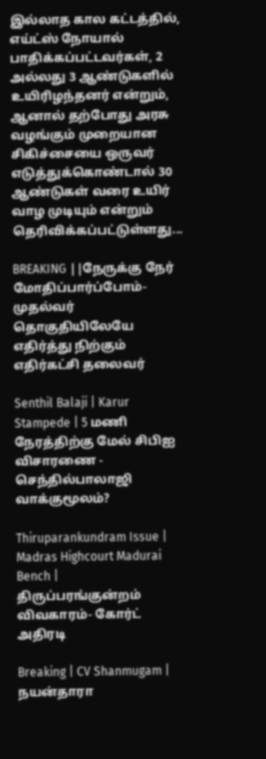இல்லாத கால கட்டத்தில், எய்ட்ஸ் நோயால் பாதிக்கப்பட்டவர்கள், 2 அல்லது 3 ஆண்டுகளில் உயிரிழந்தனர் என்றும், ஆனால் தற்போது அரசு வழங்கும் முறையான சிகிச்சையை ஒருவர் எடுத்துக்கொண்டால் 30 ஆண்டுகள் வரை உயிர் வாழ முடியும் என்றும் தெரிவிக்கப்பட்டுள்ளது...

BREAKING ||நேருக்கு நேர் மோதிப்பார்ப்போம்-முதல்வர் தொகுதியிலேயே எதிர்த்து நிற்கும் எதிர்கட்சி தலைவர்

Senthil Balaji | Karur Stampede | 5 மணி நேரத்திற்கு மேல் சிபிஐ விசாரணை - செந்தில்பாலாஜி வாக்குமூலம்?

Thiruparankundram Issue | Madras Highcourt Madurai Bench | திருப்பரங்குன்றம் விவகாரம்- கோர்ட் அதிரடி

Breaking | CV Shanmugam | நயன்தாரா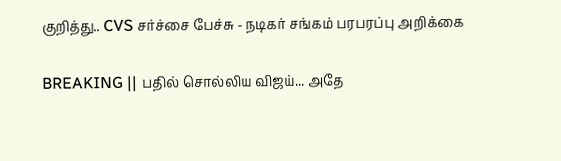குறித்து.. CVS சர்ச்சை பேச்சு - நடிகர் சங்கம் பரபரப்பு அறிக்கை

BREAKING || பதில் சொல்லிய விஜய்... அதே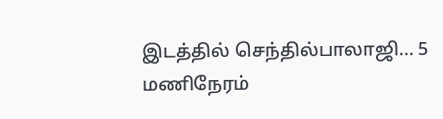இடத்தில் செந்தில்பாலாஜி... 5 மணிநேரம்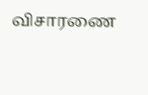விசாரணை